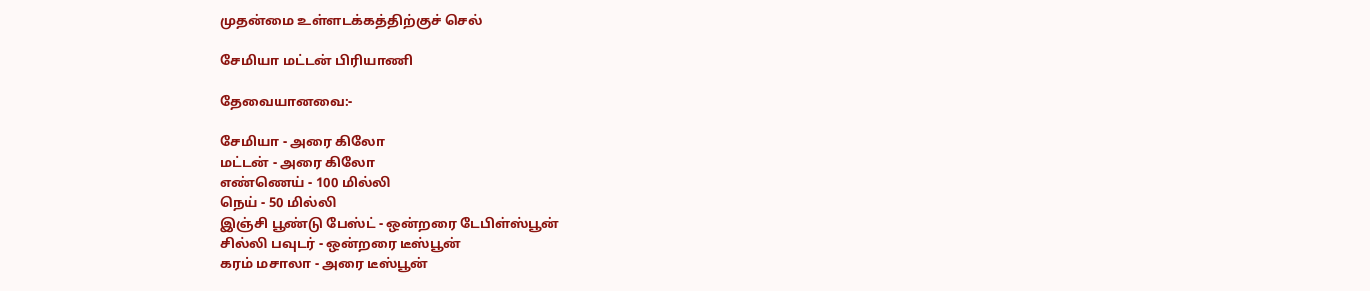முதன்மை உள்ளடக்கத்திற்குச் செல்

சேமியா மட்டன் பிரியாணி

தேவையானவை:-

சேமியா - அரை கிலோ
மட்டன் - அரை கிலோ
எண்ணெய் - 100 மில்லி
நெய் - 50 மில்லி
இஞ்சி பூண்டு பேஸ்ட் - ஒன்றரை டேபிள்ஸ்பூன்
சில்லி பவுடர் - ஒன்றரை டீஸ்பூன்
கரம் மசாலா - அரை டீஸ்பூன்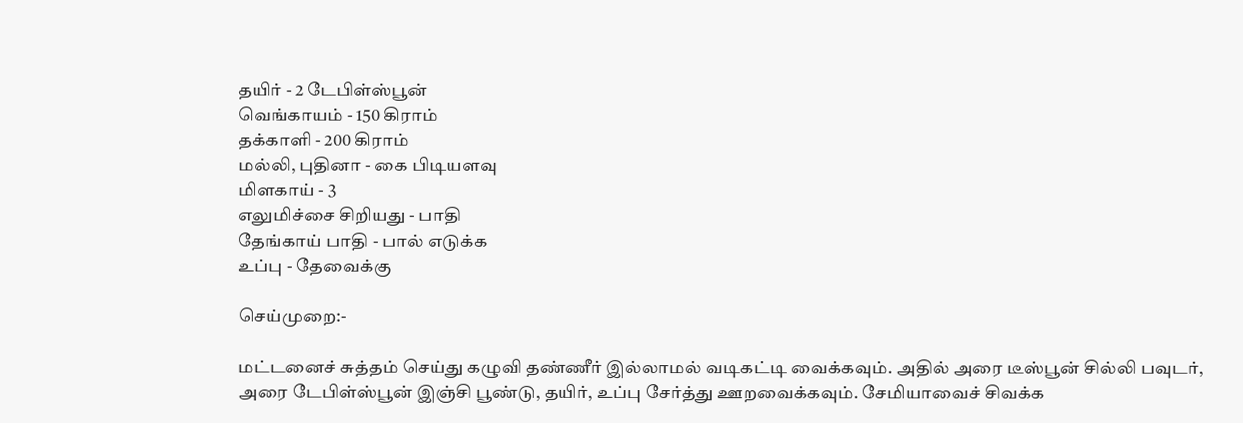தயிர் - 2 டேபிள்ஸ்பூன்
வெங்காயம் - 150 கிராம்
தக்காளி - 200 கிராம்
மல்லி, புதினா - கை பிடியளவு
மிளகாய் - 3
எலுமிச்சை சிறியது - பாதி
தேங்காய் பாதி - பால் எடுக்க
உப்பு - தேவைக்கு

செய்முறை:-

மட்டனைச் சுத்தம் செய்து கழுவி தண்ணீர் இல்லாமல் வடிகட்டி வைக்கவும். அதில் அரை டீஸ்பூன் சில்லி பவுடர், அரை டேபிள்ஸ்பூன் இஞ்சி பூண்டு, தயிர், உப்பு சேர்த்து ஊறவைக்கவும். சேமியாவைச் சிவக்க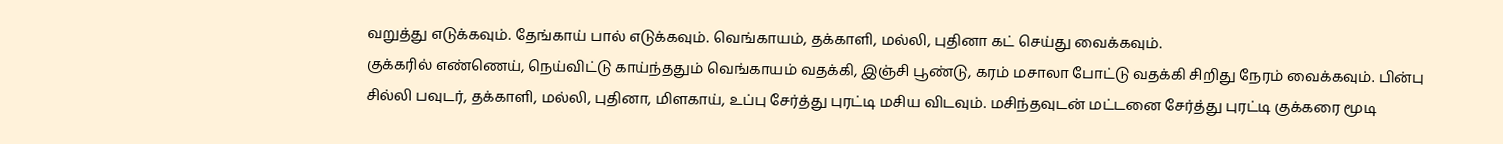வறுத்து எடுக்கவும். தேங்காய் பால் எடுக்கவும். வெங்காயம், தக்காளி, மல்லி, புதினா கட் செய்து வைக்கவும்.
குக்கரில் எண்ணெய், நெய்விட்டு காய்ந்ததும் வெங்காயம் வதக்கி, இஞ்சி பூண்டு, கரம் மசாலா போட்டு வதக்கி சிறிது நேரம் வைக்கவும். பின்பு சில்லி பவுடர், தக்காளி, மல்லி, புதினா, மிளகாய், உப்பு சேர்த்து புரட்டி மசிய விடவும். மசிந்தவுடன் மட்டனை சேர்த்து புரட்டி குக்கரை மூடி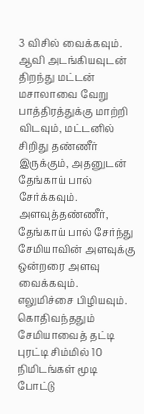3 விசில் வைக்கவும்.
ஆவி அடங்கியவுடன் திறந்து மட்டன் மசாலாவை வேறு பாத்திரத்துக்கு மாற்றி விடவும், மட்டனில் சிறிது தண்ணீர் இருக்கும், அதனுடன் தேங்காய் பால் சேர்க்கவும். அளவுத்தண்ணீர், தேங்காய் பால் சேர்ந்து சேமியாவின் அளவுக்கு ஒன்றரை அளவு வைக்கவும். எலுமிச்சை பிழியவும்.
கொதிவந்ததும் சேமியாவைத் தட்டி புரட்டி சிம்மில் 10 நிமிடங்கள் மூடி போட்டு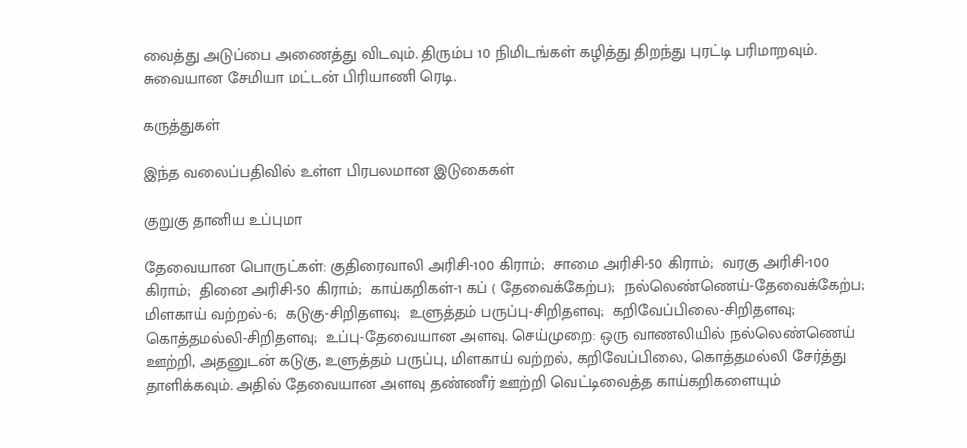வைத்து அடுப்பை அணைத்து விடவும். திரும்ப 10 நிமிடங்கள் கழித்து திறந்து புரட்டி பரிமாறவும். சுவையான சேமியா மட்டன் பிரியாணி ரெடி.

கருத்துகள்

இந்த வலைப்பதிவில் உள்ள பிரபலமான இடுகைகள்

குறுகு தானிய உப்புமா

தேவையான பொருட்கள்: குதிரைவாலி அரிசி-100 கிராம்;  சாமை அரிசி-50 கிராம்;  வரகு அரிசி-100 கிராம்;  தினை அரிசி-50 கிராம்;  காய்கறிகள்-1 கப் ( தேவைக்கேற்ப);  நல்லெண்ணெய்-தேவைக்கேற்ப;  மிளகாய் வற்றல்-6;  கடுகு-சிறிதளவு;  உளுத்தம் பருப்பு-சிறிதளவு;  கறிவேப்பிலை-சிறிதளவு;  கொத்தமல்லி-சிறிதளவு;  உப்பு-தேவையான அளவு. செய்முறை: ஒரு வாணலியில் நல்லெண்ணெய் ஊற்றி, அதனுடன் கடுகு, உளுத்தம் பருப்பு, மிளகாய் வற்றல், கறிவேப்பிலை, கொத்தமல்லி சேர்த்து தாளிக்கவும். அதில் தேவையான அளவு தண்ணீர் ஊற்றி வெட்டிவைத்த காய்கறிகளையும்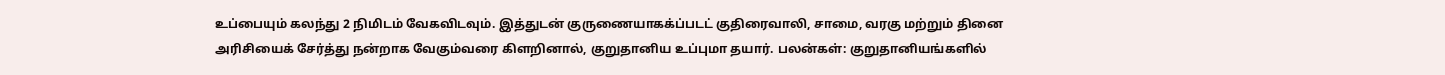உப்பையும் கலந்து 2 நிமிடம் வேகவிடவும். இத்துடன் குருணையாகக்ப்படட் குதிரைவாலி, சாமை, வரகு மற்றும் தினை அரிசியைக் சேர்த்து நன்றாக வேகும்வரை கிளறினால், குறுதானிய உப்புமா தயார். பலன்கள்: குறுதானியங்களில்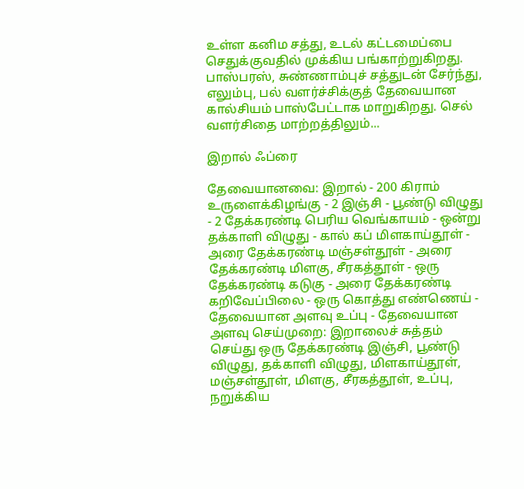உள்ள கனிம சத்து, உடல் கட்டமைப்பை செதுக்குவதில் முக்கிய பங்காற்றுகிறது. பாஸ்பரஸ், சுண்ணாம்புச் சத்துடன் சேர்ந்து, எலும்பு, பல் வளர்ச்சிக்குத் தேவையான கால்சியம் பாஸ்பேட்டாக மாறுகிறது. செல் வளர்சிதை மாற்றத்திலும்...

இறால் ஃப்ரை

தேவையானவை: இறால் - 200 கிராம் உருளைக்கிழங்கு - 2 இஞ்சி - பூண்டு விழுது - 2 தேக்கரண்டி பெரிய வெங்காயம் - ஒன்று தக்காளி விழுது - கால் கப் மிளகாய்தூள் - அரை தேக்கரண்டி மஞ்சள்தூள் - அரை தேக்கரண்டி மிளகு, சீரகத்தூள் - ஒரு தேக்கரண்டி கடுகு - அரை தேக்கரண்டி கறிவேப்பிலை - ஒரு கொத்து எண்ணெய் - தேவையான அளவு உப்பு - தேவையான அளவு செய்முறை: இறாலைச் சுத்தம் செய்து ஒரு தேக்கரண்டி இஞ்சி, பூண்டு விழுது, தக்காளி விழுது, மிளகாய்தூள், மஞ்சள்தூள், மிளகு, சீரகத்தூள், உப்பு, நறுக்கிய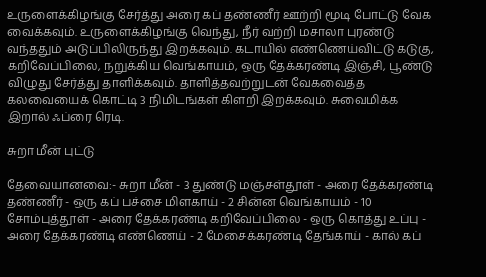உருளைக்கிழங்கு சேர்த்து அரை கப் தண்ணீர் ஊற்றி மூடி போட்டு வேக வைக்கவும். உருளைக்கிழங்கு வெந்து, நீர் வற்றி மசாலா புரண்டு வந்ததும் அடுப்பிலிருந்து இறக்கவும். கடாயில் எண்ணெய்விட்டு கடுகு, கறிவேப்பிலை, நறுக்கிய வெங்காயம், ஒரு தேக்கரண்டி இஞ்சி, பூண்டு விழுது சேர்த்து தாளிக்கவும். தாளித்தவற்றுடன் வேகவைத்த கலவையைக் கொட்டி 3 நிமிடங்கள் கிளறி இறக்கவும். சுவைமிக்க இறால் ஃப்ரை ரெடி.

சுறா மீன் புட்டு

தேவையானவை:- சுறா மீன் - 3 துண்டு மஞ்சள்தூள் - அரை தேக்கரண்டி தண்ணீர் - ஒரு கப் பச்சை மிளகாய் - 2 சின்ன வெங்காயம் - 10 சோம்புத்தூள் - அரை தேக்கரண்டி கறிவேப்பிலை - ஒரு கொத்து உப்பு - அரை தேக்கரண்டி எண்ணெய் - 2 மேசைக்கரண்டி தேங்காய் - கால் கப்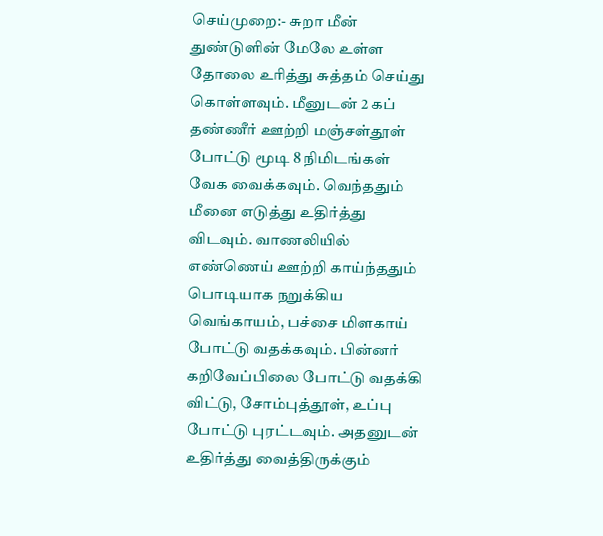செய்முறை:- சுறா மீன் துண்டுளின் மேலே உள்ள தோலை உரித்து சுத்தம் செய்து கொள்ளவும். மீனுடன் 2 கப் தண்ணீர் ஊற்றி மஞ்சள்தூள் போட்டு மூடி 8 நிமிடங்கள் வேக வைக்கவும். வெந்ததும் மீனை எடுத்து உதிர்த்து விடவும். வாணலியில் எண்ணெய் ஊற்றி காய்ந்ததும் பொடியாக நறுக்கிய வெங்காயம், பச்சை மிளகாய் போட்டு வதக்கவும். பின்னர் கறிவேப்பிலை போட்டு வதக்கி விட்டு, சோம்புத்தூள், உப்பு போட்டு புரட்டவும். அதனுடன் உதிர்த்து வைத்திருக்கும்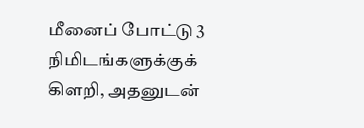மீனைப் போட்டு 3 நிமிடங்களுக்குக் கிளறி, அதனுடன்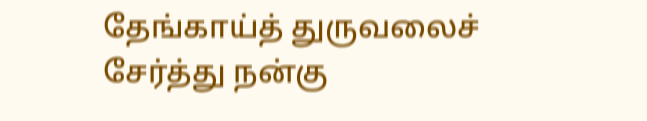தேங்காய்த் துருவலைச் சேர்த்து நன்கு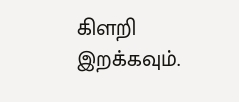கிளறி இறக்கவும்.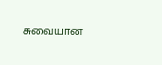சுவையான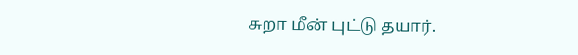சுறா மீன் புட்டு தயார்.